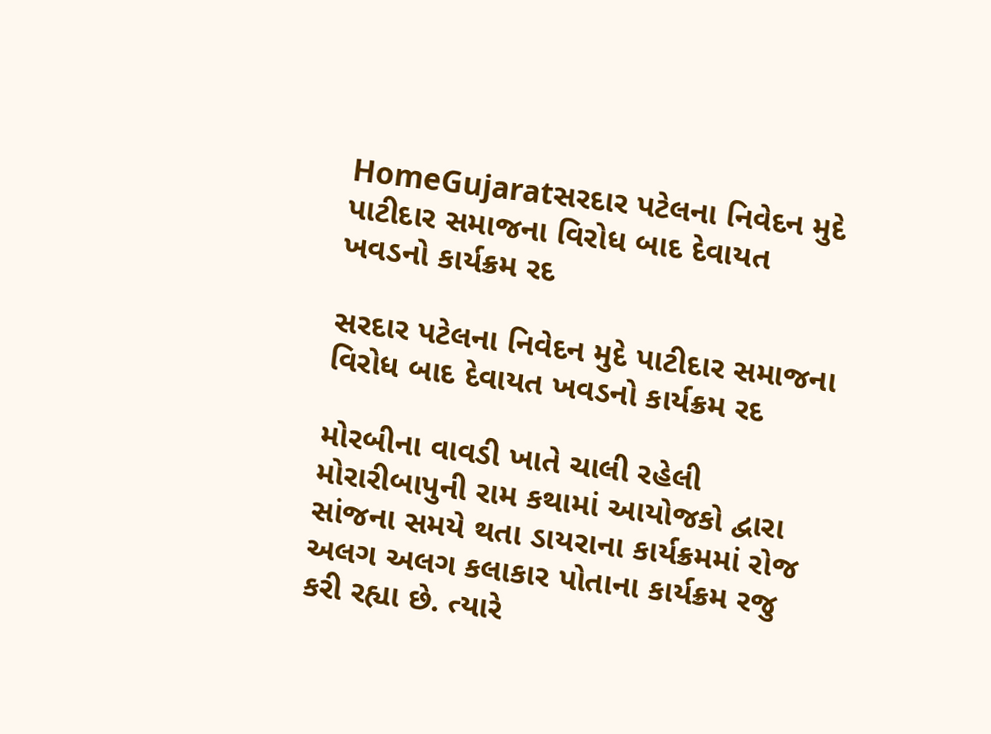HomeGujaratસરદાર પટેલના નિવેદન મુદે પાટીદાર સમાજના વિરોધ બાદ દેવાયત ખવડનો કાર્યક્રમ રદ

સરદાર પટેલના નિવેદન મુદે પાટીદાર સમાજના વિરોધ બાદ દેવાયત ખવડનો કાર્યક્રમ રદ

મોરબીના વાવડી ખાતે ચાલી રહેલી મોરારીબાપુની રામ કથામાં આયોજકો દ્વારા સાંજના સમયે થતા ડાયરાના કાર્યક્રમમાં રોજ અલગ અલગ કલાકાર પોતાના કાર્યક્રમ રજુ કરી રહ્યા છે. ત્યારે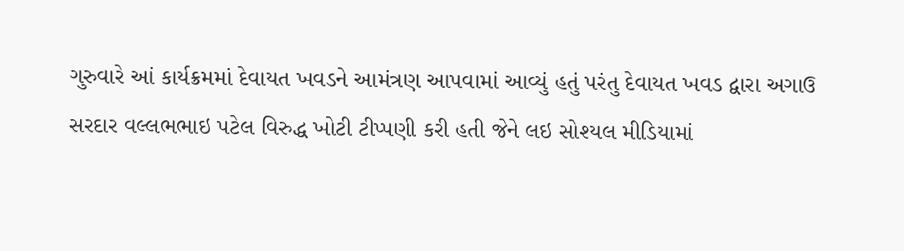ગુરુવારે આં કાર્યક્રમમાં દેવાયત ખવડને આમંત્રણ આપવામાં આવ્યું હતું પરંતુ દેવાયત ખવડ દ્વારા અગાઉ સરદાર વલ્લભભાઇ પટેલ વિરુદ્ધ ખોટી ટીપ્પણી કરી હતી જેને લઇ સોશ્યલ મીડિયામાં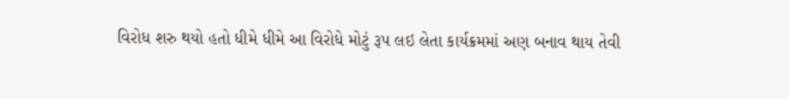વિરોધ શરુ થયો હતો ધીમે ધીમે આ વિરોધે મોટું રૂપ લઇ લેતા કાર્યક્રમમાં અણ બનાવ થાય તેવી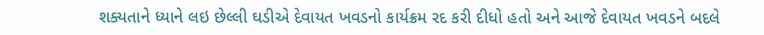શક્યતાને ધ્યાને લઇ છેલ્લી ઘડીએ દેવાયત ખવડનો કાર્યક્રમ રદ કરી દીધો હતો અને આજે દેવાયત ખવડને બદલે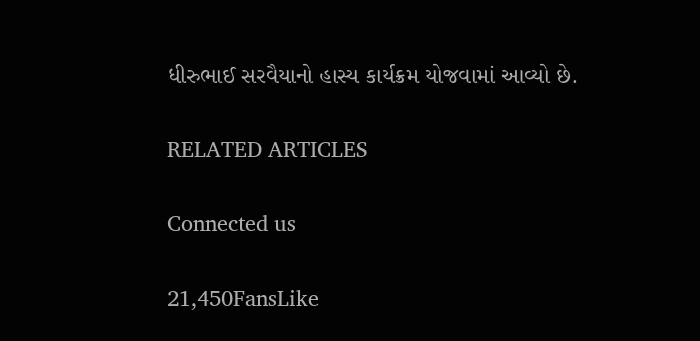ધીરુભાઈ સરવૈયાનો હાસ્ય કાર્યક્રમ યોજવામાં આવ્યો છે.

RELATED ARTICLES

Connected us

21,450FansLike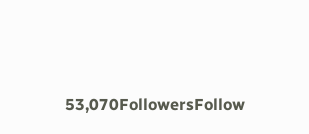53,070FollowersFollow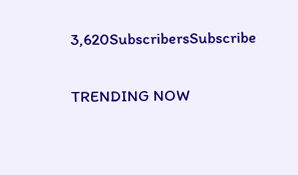3,620SubscribersSubscribe

TRENDING NOW